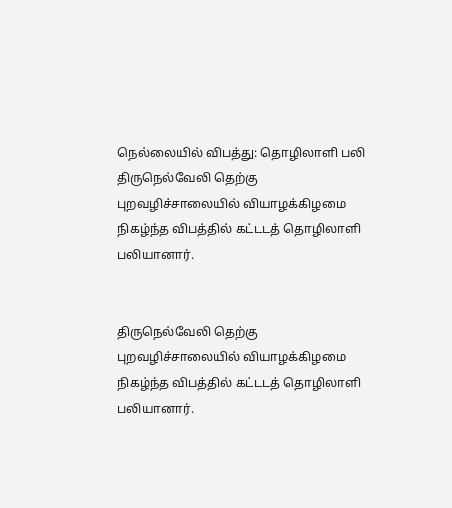நெல்லையில் விபத்து: தொழிலாளி பலி
திருநெல்வேலி தெற்கு புறவழிச்சாலையில் வியாழக்கிழமை நிகழ்ந்த விபத்தில் கட்டடத் தொழிலாளி பலியானார்.


திருநெல்வேலி தெற்கு புறவழிச்சாலையில் வியாழக்கிழமை நிகழ்ந்த விபத்தில் கட்டடத் தொழிலாளி பலியானார்.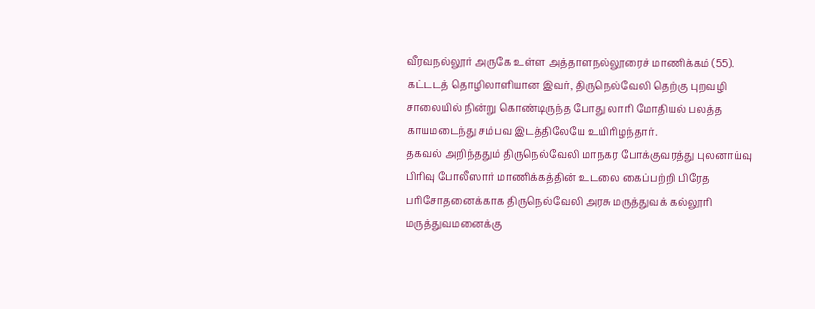வீரவநல்லூர் அருகே உள்ள அத்தாளநல்லூரைச் மாணிக்கம் (55). கட்டடத் தொழிலாளியான இவர், திருநெல்வேலி தெற்கு புறவழி சாலையில் நின்று கொண்டிருந்த போது லாரி மோதியல் பலத்த காயமடைந்து சம்பவ இடத்திலேயே உயிரிழந்தார்.
தகவல் அறிந்ததும் திருநெல்வேலி மாநகர போக்குவரத்து புலனாய்வு பிரிவு போலீஸார் மாணிக்கத்தின் உடலை கைப்பற்றி பிரேத பரிசோதனைக்காக திருநெல்வேலி அரசு மருத்துவக் கல்லூரி மருத்துவமனைக்கு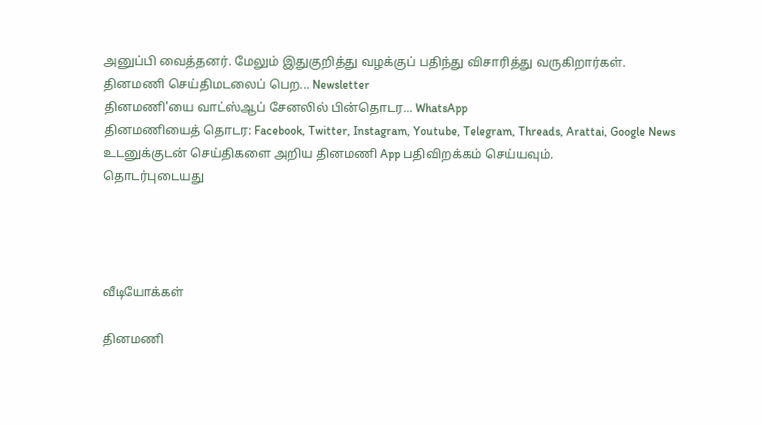அனுப்பி வைத்தனர். மேலும் இதுகுறித்து வழக்குப் பதிந்து விசாரித்து வருகிறார்கள்.
தினமணி செய்திமடலைப் பெற... Newsletter
தினமணி'யை வாட்ஸ்ஆப் சேனலில் பின்தொடர... WhatsApp
தினமணியைத் தொடர: Facebook, Twitter, Instagram, Youtube, Telegram, Threads, Arattai, Google News
உடனுக்குடன் செய்திகளை அறிய தினமணி App பதிவிறக்கம் செய்யவும்.
தொடர்புடையது




வீடியோக்கள்

தினமணி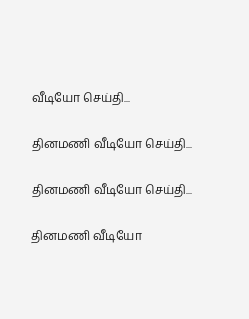வீடியோ செய்தி...

தினமணி வீடியோ செய்தி...

தினமணி வீடியோ செய்தி...

தினமணி வீடியோ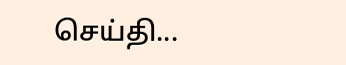செய்தி...